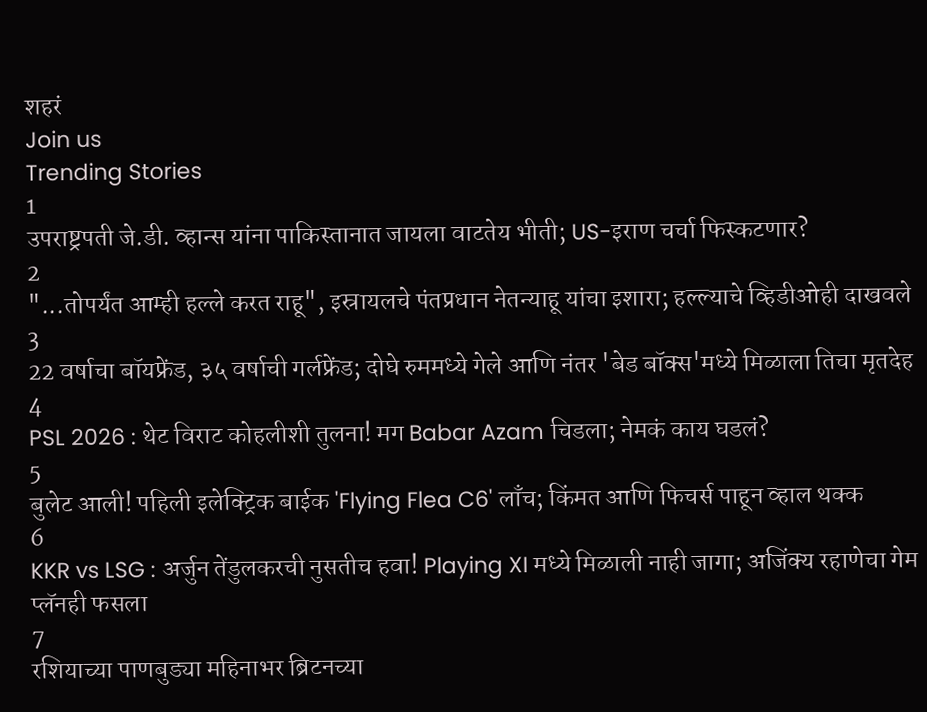शहरं
Join us
Trending Stories
1
उपराष्ट्रपती जे.डी. व्हान्स यांना पाकिस्तानात जायला वाटतेय भीती; US-इराण चर्चा फिस्कटणार?
2
"...तोपर्यंत आम्ही हल्ले करत राहू", इस्रायलचे पंतप्रधान नेतन्याहू यांचा इशारा; हल्ल्याचे व्हिडीओही दाखवले
3
22 वर्षाचा बॉयफ्रेंड, ३५ वर्षाची गर्लफ्रेंड; दोघे रुममध्ये गेले आणि नंतर 'बेड बॉक्स'मध्ये मिळाला तिचा मृतदेह
4
PSL 2026 : थेट विराट कोहलीशी तुलना! मग Babar Azam चिडला; नेमकं काय घडलं?
5
बुलेट आली! पहिली इलेक्ट्रिक बाईक 'Flying Flea C6' लाँच; किंमत आणि फिचर्स पाहून व्हाल थक्क
6
KKR vs LSG : अर्जुन तेंडुलकरची नुसतीच हवा! Playing XI मध्ये मिळाली नाही जागा; अजिंक्य रहाणेचा गेम प्लॅनही फसला
7
रशियाच्या पाणबुड्या महिनाभर ब्रिटनच्या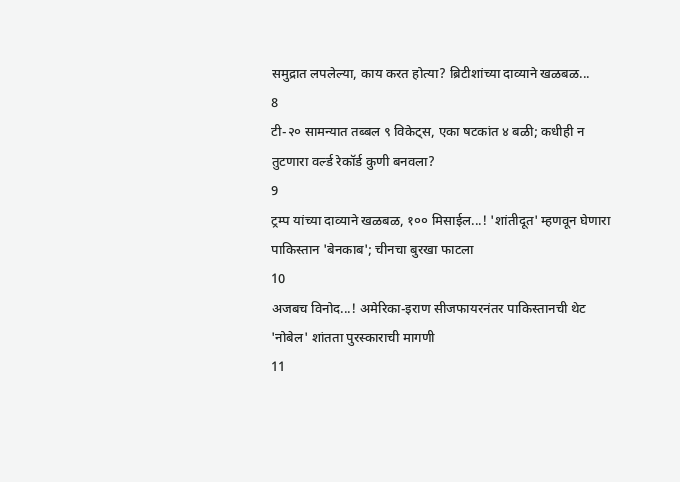समुद्रात लपलेल्या, काय करत होत्या? ब्रिटीशांच्या दाव्याने खळबळ...
8
टी-२० सामन्यात तब्बल ९ विकेट्स, एका षटकांत ४ बळी; कधीही न तुटणारा वर्ल्ड रेकॉर्ड कुणी बनवला?
9
ट्रम्प यांच्या दाव्याने खळबळ, १०० मिसाईल...! 'शांतीदूत' म्हणवून घेणारा पाकिस्तान 'बेनकाब'; चीनचा बुरखा फाटला
10
अजबच विनोद...! अमेरिका-इराण सीजफायरनंतर पाकिस्तानची थेट 'नोबेल' शांतता पुरस्काराची मागणी
11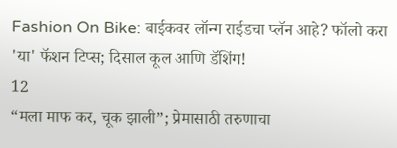Fashion On Bike: बाईकवर लॉन्ग राईडचा प्लॅन आहे? फॉलो करा 'या' फॅशन टिप्स; दिसाल कूल आणि डॅशिंग!
12
“मला माफ कर, चूक झाली”; प्रेमासाठी तरुणाचा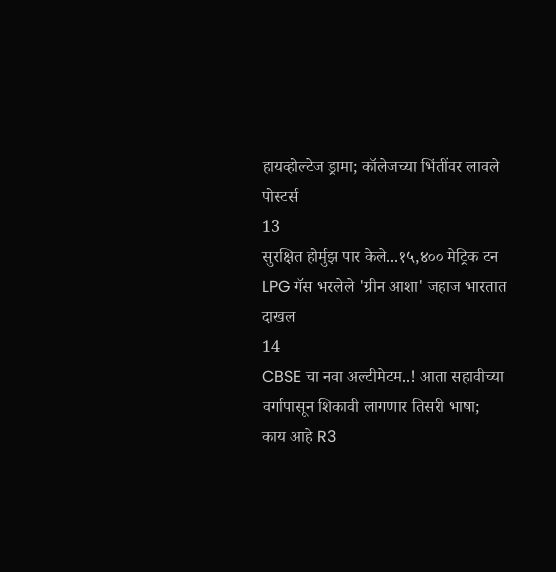हायव्होल्टेज ड्रामा; कॉलेजच्या भिंतींवर लावले पोस्टर्स
13
सुरक्षित होर्मुझ पार केले...१५,४०० मेट्रिक टन LPG गॅस भरलेले 'ग्रीन आशा' जहाज भारतात दाखल
14
CBSE चा नवा अल्टीमेटम..! आता सहावीच्या वर्गापासून शिकावी लागणार तिसरी भाषा; काय आहे R3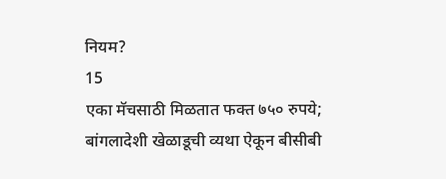नियम?
15
एका मॅचसाठी मिळतात फक्त ७५० रुपये; बांगलादेशी खेळाडूची व्यथा ऐकून बीसीबी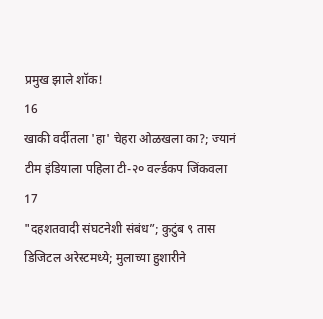प्रमुख झाले शॉक!
16
खाकी वर्दीतला 'हा' चेहरा ओळखला का?; ज्यानं टीम इंडियाला पहिला टी-२० वर्ल्डकप जिंकवला
17
"दहशतवादी संघटनेशी संबंध”; कुटुंब ९ तास डिजिटल अरेस्टमध्ये; मुलाच्या हुशारीने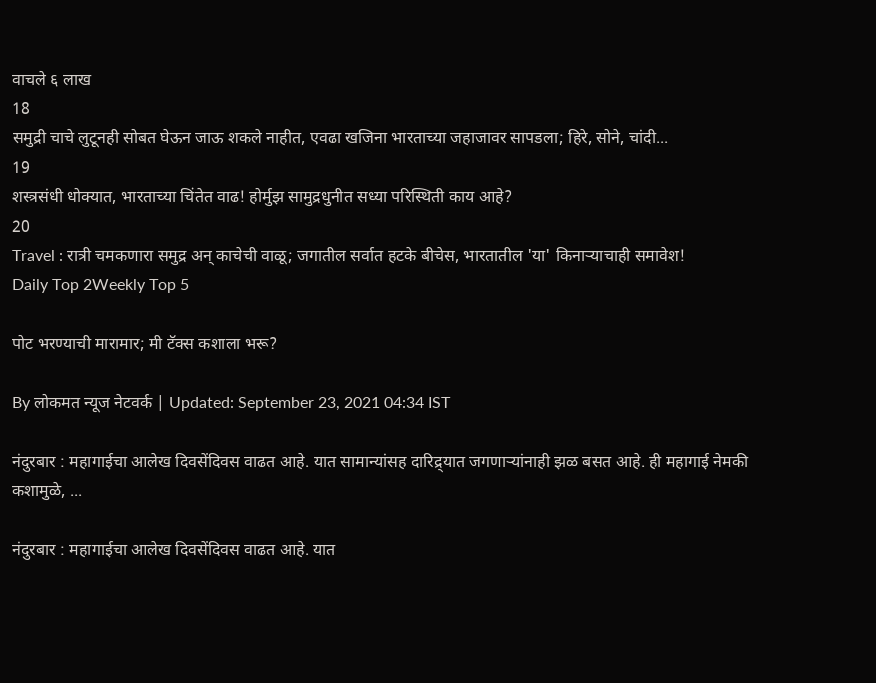वाचले ६ लाख
18
समुद्री चाचे लुटूनही सोबत घेऊन जाऊ शकले नाहीत, एवढा खजिना भारताच्या जहाजावर सापडला; हिरे, सोने, चांदी...
19
शस्त्रसंधी धोक्यात, भारताच्या चिंतेत वाढ! होर्मुझ सामुद्रधुनीत सध्या परिस्थिती काय आहे?
20
Travel : रात्री चमकणारा समुद्र अन् काचेची वाळू; जगातील सर्वात हटके बीचेस, भारतातील 'या' किनाऱ्याचाही समावेश!
Daily Top 2Weekly Top 5

पोट भरण्याची मारामार; मी टॅक्स कशाला भरू?

By लोकमत न्यूज नेटवर्क | Updated: September 23, 2021 04:34 IST

नंदुरबार : महागाईचा आलेख दिवसेंदिवस वाढत आहे. यात सामान्यांसह दारिद्र्यात जगणाऱ्यांनाही झळ बसत आहे. ही महागाई नेमकी कशामुळे, ...

नंदुरबार : महागाईचा आलेख दिवसेंदिवस वाढत आहे. यात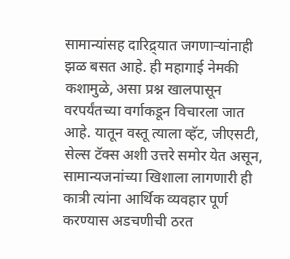सामान्यांसह दारिद्र्यात जगणाऱ्यांनाही झळ बसत आहे. ही महागाई नेमकी कशामुळे, असा प्रश्न खालपासून वरपर्यंतच्या वर्गाकडून विचारला जात आहे. यातून वस्तू त्याला व्हॅट, जीएसटी, सेल्स टॅक्स अशी उत्तरे समोर येत असून, सामान्यजनांच्या खिशाला लागणारी ही कात्री त्यांना आर्थिक व्यवहार पूर्ण करण्यास अडचणीची ठरत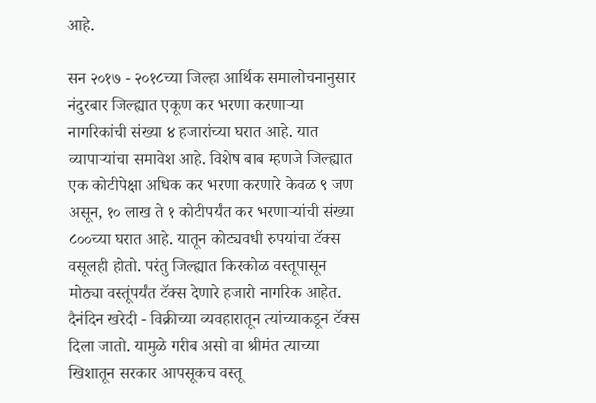आहे.

सन २०१७ - २०१८च्या जिल्हा आर्थिक समालोचनानुसार नंदुरबार जिल्ह्यात एकूण कर भरणा करणाऱ्या नागरिकांची संख्या ४ हजारांच्या घरात आहे. यात व्यापाऱ्यांचा समावेश आहे. विशेष बाब म्हणजे जिल्ह्यात एक कोटीपेक्षा अधिक कर भरणा करणारे केवळ ९ जण असून, १० लाख ते १ कोटीपर्यंत कर भरणाऱ्यांची संख्या ८००च्या घरात आहे. यातून कोट्यवधी रुपयांचा टॅक्स वसूलही होतो. परंतु जिल्ह्यात किरकोळ वस्तूपासून मोठ्या वस्तूंपर्यंत टॅक्स देणारे हजारो नागरिक आहेत. दैनंदिन खरेदी - विक्रीच्या व्यवहारातून त्यांच्याकडून टॅक्स दिला जातो. यामुळे गरीब असो वा श्रीमंत त्याच्या खिशातून सरकार आपसूकच वस्तू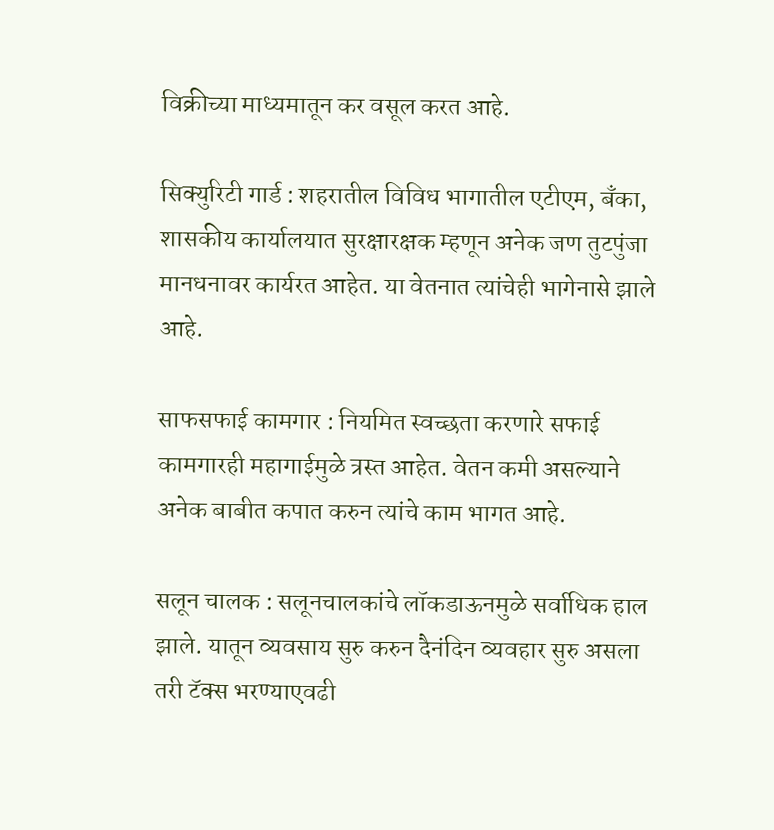विक्रीच्या माध्यमातून कर वसूल करत आहे.

सिक्युरिटी गार्ड : शहरातील विविध भागातील एटीएम, बँका, शासकीय कार्यालयात सुरक्षारक्षक म्हणून अनेक जण तुटपुंजा मानधनावर कार्यरत आहेत. या वेतनात त्यांचेही भागेनासे झाले आहे.

साफसफाई कामगार : नियमित स्वच्छता करणारे सफाई कामगारही महागाईमुळे त्रस्त आहेत. वेतन कमी असल्याने अनेक बाबीत कपात करुन त्यांचे काम भागत आहे.

सलून चालक : सलूनचालकांचे लॉकडाऊनमुळे सर्वाधिक हाल झाले. यातून व्यवसाय सुरु करुन दैनंदिन व्यवहार सुरु असला तरी टॅक्स भरण्याएवढी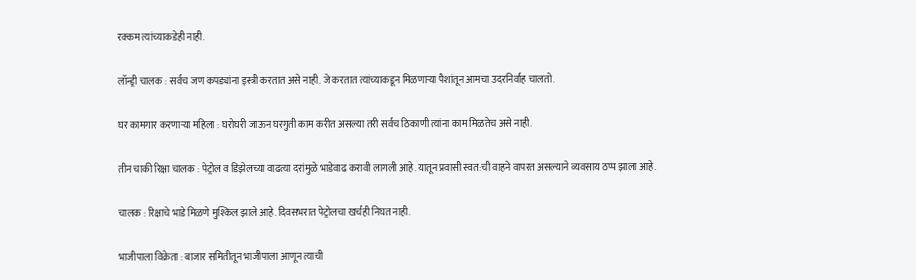रक्कम त्यांच्याकडेही नाही.

लॉन्ड्री चालक : सर्वच जण कपड्यांना इस्त्री करतात असे नाही. जे करतात त्यांच्याकडून मिळणाऱ्या पैशांतून आमचा उदरनिर्वाह चालतो.

घर कामगार करणाऱ्या महिला : घरोघरी जाऊन घरगुती काम करीत असल्या तरी सर्वच ठिकाणी त्यांना काम मिळतेच असे नाही.

तीन चाकी रिक्षा चालक : पेट्रोल व डिझेलच्या वाढत्या दरांमुळे भाडेवाढ करावी लागली आहे. यातून प्रवासी स्वत:ची वाहने वापरत असल्याने व्यवसाय ठप्प झाला आहे.

चालक : रिक्षाचे भाडे मिळणे मुश्किल झाले आहे. दिवसभरात पेट्रोलचा खर्चही निघत नाही.

भाजीपाला विक्रेता : बाजार समितीतून भाजीपाला आणून त्याची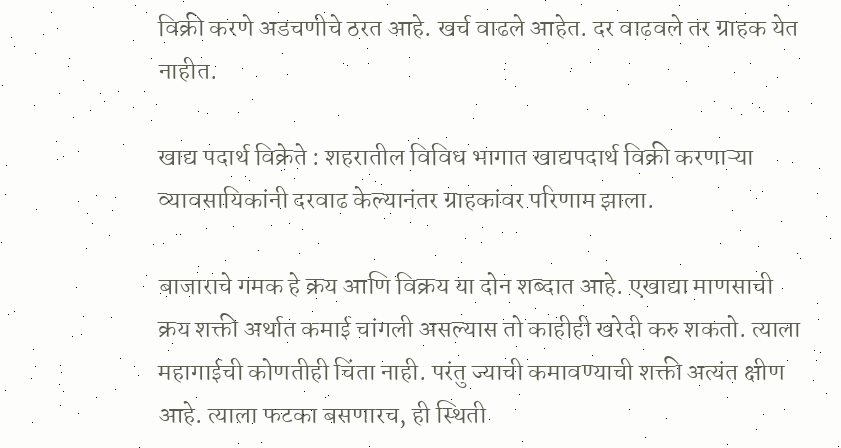विक्री करणे अडचणीचे ठरत आहे. खर्च वाढले आहेत. दर वाढवले तर ग्राहक येत नाहीत.

खाद्य पदार्थ विक्रेते : शहरातील विविध भागात खाद्यपदार्थ विक्री करणाऱ्या व्यावसायिकांनी दरवाढ केल्यानंतर ग्राहकांवर परिणाम झाला.

बाजाराचे गमक हे क्रय आणि विक्रय या दोन शब्दात आहे. एखाद्या माणसाची क्रय शक्ती अर्थात कमाई चांगली असल्यास तो काहीही खरेदी करु शकतो. त्याला महागाईची कोणतीही चिंता नाही. परंतु ज्याची कमावण्याची शक्ती अत्यंत क्षीण आहे. त्याला फटका बसणारच, ही स्थिती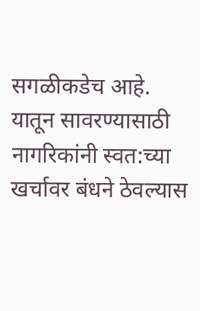सगळीकडेच आहे. यातून सावरण्यासाठी नागरिकांनी स्वत:च्या खर्चावर बंधने ठेवल्यास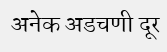अनेक अडचणी दूर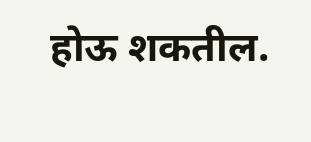होऊ शकतील.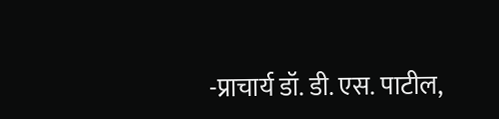-प्राचार्य डॉ. डी. एस. पाटील,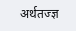अर्थतज्ज्ञ